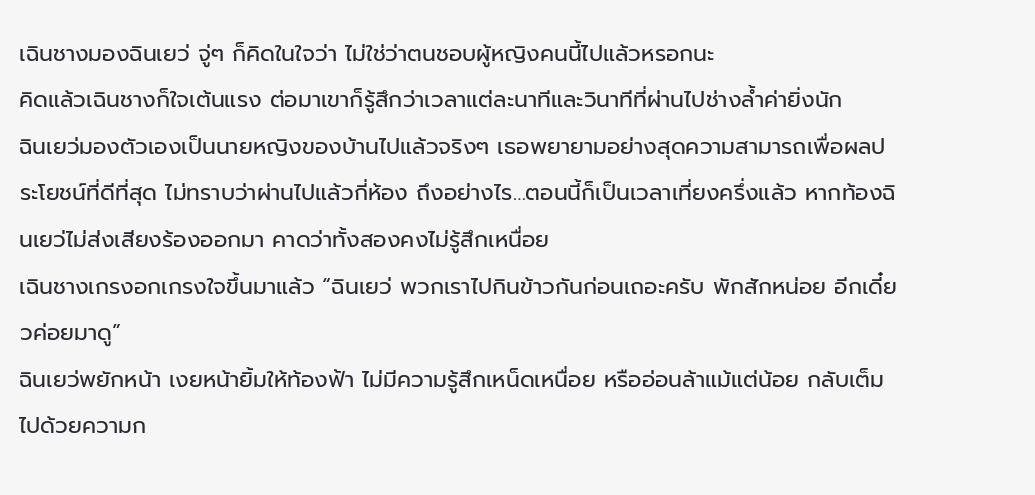เฉินชางมองฉินเยว่ จู่ๆ ก็คิดในใจว่า ไม่ใช่ว่าตนชอบผู้หญิงคนนี้ไปแล้วหรอกนะ
คิดแล้วเฉินชางก็ใจเต้นแรง ต่อมาเขาก็รู้สึกว่าเวลาแต่ละนาทีและวินาทีที่ผ่านไปช่างล้ำค่ายิ่งนัก
ฉินเยว่มองตัวเองเป็นนายหญิงของบ้านไปแล้วจริงๆ เธอพยายามอย่างสุดความสามารถเพื่อผลประโยชน์ที่ดีที่สุด ไม่ทราบว่าผ่านไปแล้วกี่ห้อง ถึงอย่างไร…ตอนนี้ก็เป็นเวลาเที่ยงครึ่งแล้ว หากท้องฉินเยว่ไม่ส่งเสียงร้องออกมา คาดว่าทั้งสองคงไม่รู้สึกเหนื่อย
เฉินชางเกรงอกเกรงใจขึ้นมาแล้ว “ฉินเยว่ พวกเราไปกินข้าวกันก่อนเถอะครับ พักสักหน่อย อีกเดี๋ยวค่อยมาดู”
ฉินเยว่พยักหน้า เงยหน้ายิ้มให้ท้องฟ้า ไม่มีความรู้สึกเหน็ดเหนื่อย หรืออ่อนล้าแม้แต่น้อย กลับเต็มไปด้วยความก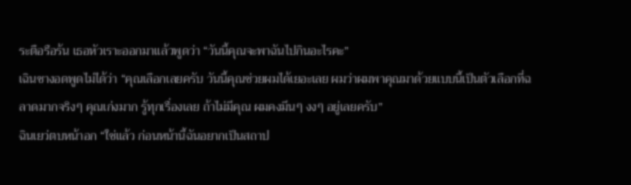ระตือรือร้น เธอหัวเราะออกมาแล้วพูดว่า “วันนี้คุณจะพาฉันไปกินอะไรคะ”
เฉินชางอดพูดไม่ได้ว่า “คุณเลือกเลยครับ วันนี้คุณช่วยผมได้เยอะเลย ผมว่าผมพาคุณมาด้วยแบบนี้เป็นตัวเลือกที่ฉลาดมากจริงๆ คุณเก่งมาก รู้ทุกเรื่องเลย ถ้าไม่มีคุณ ผมคงมึนๆ งงๆ อยู่เลยครับ”
ฉินเยว่ตบหน้าอก “ใช่แล้ว ก่อนหน้านี้ฉันอยากเป็นสถาป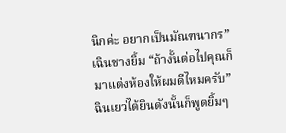นิกค่ะ อยากเป็นมัณฑนากร”
เฉินชางยิ้ม “ถ้างั้นต่อไปคุณก็มาแต่งห้องให้ผมดีไหมครับ”
ฉินเยว่ได้ยินดังนั้นก็พูดยิ้มๆ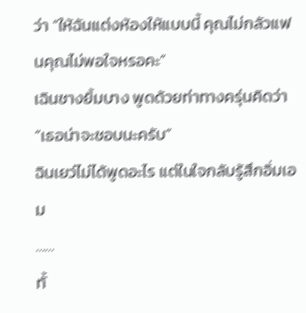ว่า “ให้ฉันแต่งห้องให้แบบนี้ คุณไม่กลัวแฟนคุณไม่พอใจหรอคะ”
เฉินชางยิ้มบาง พูดด้วยท่าทางครุ่นคิดว่า “เธอน่าจะชอบนะครับ”
ฉินเยว่ไม่ได้พูดอะไร แต่ในใจกลับรู้สึกอิ่มเอม
……
ทั้